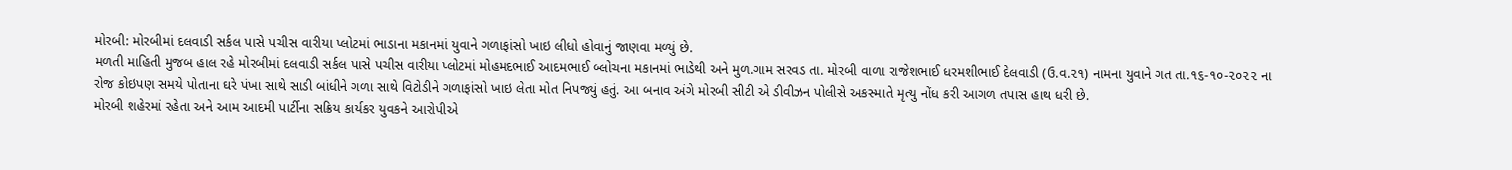મોરબી: મોરબીમાં દલવાડી સર્કલ પાસે પચીસ વારીયા પ્લોટમાં ભાડાના મકાનમાં યુવાને ગળાફાંસો ખાઇ લીધો હોવાનું જાણવા મળ્યું છે.
મળતી માહિતી મુજબ હાલ રહે મોરબીમાં દલવાડી સર્કલ પાસે પચીસ વારીયા પ્લોટમાં મોહમદભાઈ આદમભાઈ બ્લોચના મકાનમાં ભાડેથી અને મુળ.ગામ સરવડ તા. મોરબી વાળા રાજેશભાઈ ધરમશીભાઈ દેલવાડી (ઉ.વ.૨૧) નામના યુવાને ગત તા.૧૬-૧૦-૨૦૨૨ ના રોજ કોઇપણ સમયે પોતાના ઘરે પંખા સાથે સાડી બાંધીને ગળા સાથે વિટોડીને ગળાફાંસો ખાઇ લેતા મોત નિપજ્યું હતું. આ બનાવ અંગે મોરબી સીટી એ ડીવીઝન પોલીસે અકસ્માતે મૃત્યુ નોંધ કરી આગળ તપાસ હાથ ધરી છે.
મોરબી શહેરમાં રહેતા અને આમ આદમી પાર્ટીના સક્રિય કાર્યકર યુવકને આરોપીએ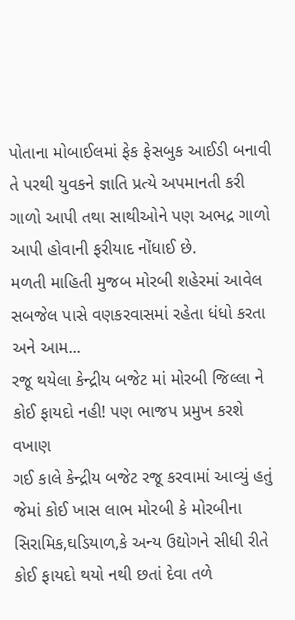પોતાના મોબાઈલમાં ફેક ફેસબુક આઈડી બનાવી તે પરથી યુવકને જ્ઞાતિ પ્રત્યે અપમાનતી કરી ગાળો આપી તથા સાથીઓને પણ અભદ્ર ગાળો આપી હોવાની ફરીયાદ નોંધાઈ છે.
મળતી માહિતી મુજબ મોરબી શહેરમાં આવેલ સબજેલ પાસે વણકરવાસમાં રહેતા ધંધો કરતા અને આમ...
રજૂ થયેલા કેન્દ્રીય બજેટ માં મોરબી જિલ્લા ને કોઈ ફાયદો નહી! પણ ભાજપ પ્રમુખ કરશે વખાણ
ગઈ કાલે કેન્દ્રીય બજેટ રજૂ કરવામાં આવ્યું હતું જેમાં કોઈ ખાસ લાભ મોરબી કે મોરબીના સિરામિક,ઘડિયાળ,કે અન્ય ઉદ્યોગને સીધી રીતે કોઈ ફાયદો થયો નથી છતાં દેવા તળે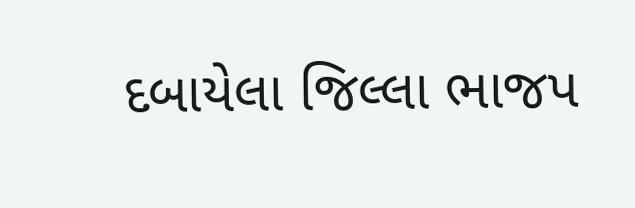દબાયેલા જિલ્લા ભાજપ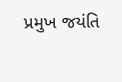પ્રમુખ જયંતિ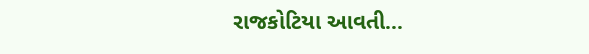રાજકોટિયા આવતી...